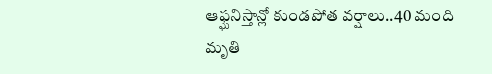ఆఫ్ఘనిస్తాన్లో కుండపోత వర్షాలు..40 మంది మృతి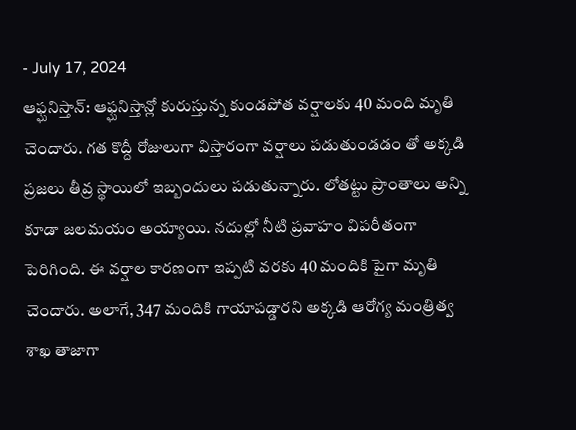- July 17, 2024
ఆఫ్ఘనిస్తాన్: ఆఫ్ఘనిస్తాన్లో కురుస్తున్న కుండపోత వర్షాలకు 40 మంది మృతి చెందారు. గత కొద్దీ రోజులుగా విస్తారంగా వర్షాలు పడుతుండడం తో అక్కడి ప్రజలు తీవ్ర స్థాయిలో ఇబ్బందులు పడుతున్నారు. లోతట్టు ప్రాంతాలు అన్ని కూడా జలమయం అయ్యాయి. నదుల్లో నీటి ప్రవాహం విపరీతంగా పెరిగింది. ఈ వర్షాల కారణంగా ఇప్పటి వరకు 40 మందికి పైగా మృతి చెందారు. అలాగే, 347 మందికి గాయాపడ్డారని అక్కడి ఆరోగ్య మంత్రిత్వ శాఖ తాజాగా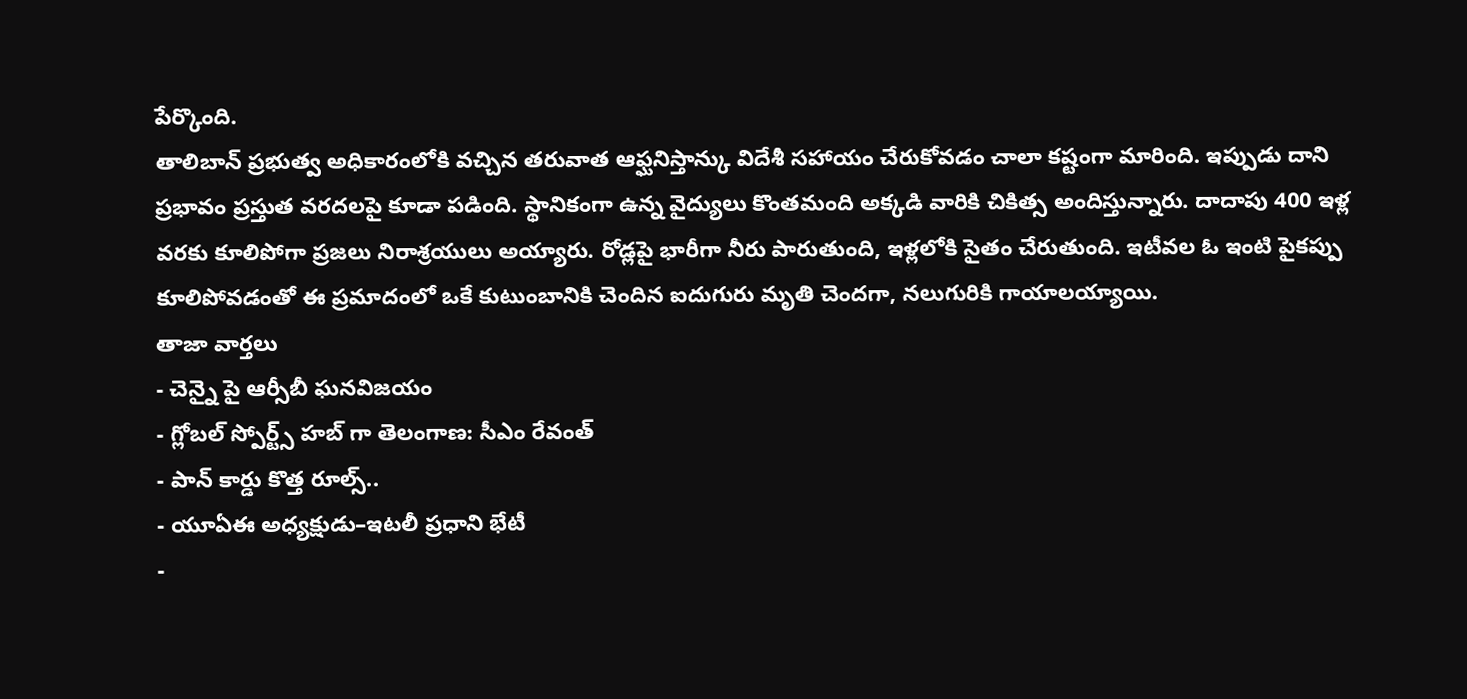పేర్కొంది.
తాలిబాన్ ప్రభుత్వ అధికారంలోకి వచ్చిన తరువాత ఆఫ్ఘనిస్తాన్కు విదేశీ సహాయం చేరుకోవడం చాలా కష్టంగా మారింది. ఇప్పుడు దాని ప్రభావం ప్రస్తుత వరదలపై కూడా పడింది. స్థానికంగా ఉన్న వైద్యులు కొంతమంది అక్కడి వారికి చికిత్స అందిస్తున్నారు. దాదాపు 400 ఇళ్ల వరకు కూలిపోగా ప్రజలు నిరాశ్రయులు అయ్యారు. రోడ్లపై భారీగా నీరు పారుతుంది, ఇళ్లలోకి సైతం చేరుతుంది. ఇటీవల ఓ ఇంటి పైకప్పు కూలిపోవడంతో ఈ ప్రమాదంలో ఒకే కుటుంబానికి చెందిన ఐదుగురు మృతి చెందగా, నలుగురికి గాయాలయ్యాయి.
తాజా వార్తలు
- చెన్నై పై ఆర్సీబీ ఘనవిజయం
- గ్లోబల్ స్పోర్ట్స్ హబ్ గా తెలంగాణ: సీఎం రేవంత్
- పాన్ కార్డు కొత్త రూల్స్..
- యూఏఈ అధ్యక్షుడు–ఇటలీ ప్రధాని భేటీ
-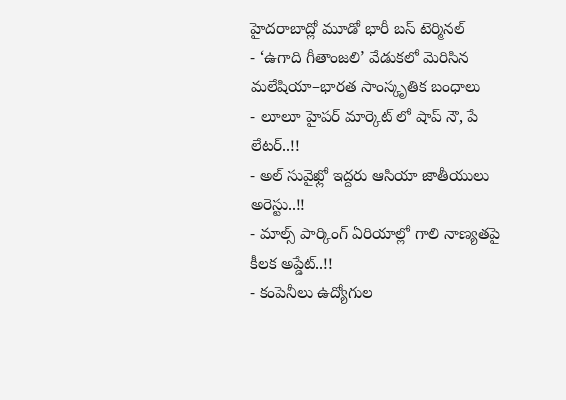హైదరాబాద్లో మూడో భారీ బస్ టెర్మినల్
- ‘ఉగాది గీతాంజలి’ వేడుకలో మెరిసిన మలేషియా–భారత సాంస్కృతిక బంధాలు
- లూలూ హైపర్ మార్కెట్ లో షాప్ నౌ, పే లేటర్..!!
- అల్ సువైఖ్లో ఇద్దరు ఆసియా జాతీయులు అరెస్టు..!!
- మాల్స్ పార్కింగ్ ఏరియాల్లో గాలి నాణ్యతపై కీలక అప్డేట్..!!
- కంపెనీలు ఉద్యోగుల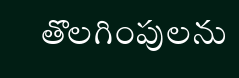తొలగింపులను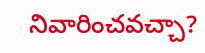నివారించవచ్చా?